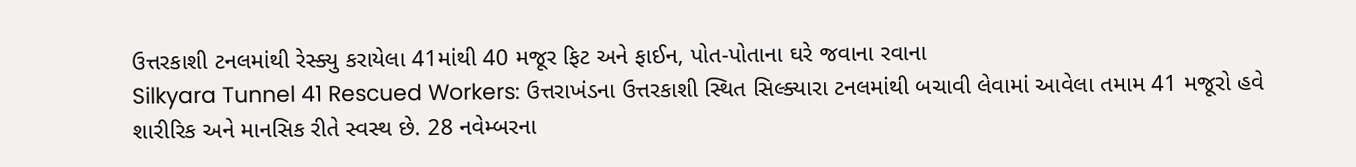ઉત્તરકાશી ટનલમાંથી રેસ્ક્યુ કરાયેલા 41માંથી 40 મજૂર ફિટ અને ફાઈન, પોત-પોતાના ઘરે જવાના રવાના
Silkyara Tunnel 41 Rescued Workers: ઉત્તરાખંડના ઉત્તરકાશી સ્થિત સિલ્ક્યારા ટનલમાંથી બચાવી લેવામાં આવેલા તમામ 41 મજૂરો હવે શારીરિક અને માનસિક રીતે સ્વસ્થ છે. 28 નવેમ્બરના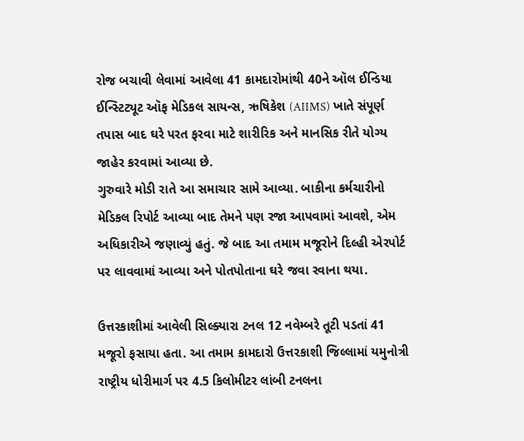રોજ બચાવી લેવામાં આવેલા 41 કામદારોમાંથી 40ને ઑલ ઈન્ડિયા ઈન્સ્ટિટ્યૂટ ઑફ મેડિકલ સાયન્સ, ઋષિકેશ (AIIMS) ખાતે સંપૂર્ણ તપાસ બાદ ઘરે પરત ફરવા માટે શારીરિક અને માનસિક રીતે યોગ્ય જાહેર કરવામાં આવ્યા છે.
ગુરુવારે મોડી રાતે આ સમાચાર સામે આવ્યા. બાકીના કર્મચારીનો મેડિકલ રિપોર્ટ આવ્યા બાદ તેમને પણ રજા આપવામાં આવશે, એમ અધિકારીએ જણાવ્યું હતું. જે બાદ આ તમામ મજૂરોને દિલ્હી એરપોર્ટ પર લાવવામાં આવ્યા અને પોતપોતાના ઘરે જવા રવાના થયા.

ઉત્તરકાશીમાં આવેલી સિલ્ક્યારા ટનલ 12 નવેમ્બરે તૂટી પડતાં 41 મજૂરો ફસાયા હતા. આ તમામ કામદારો ઉત્તરકાશી જિલ્લામાં યમુનોત્રી રાષ્ટ્રીય ધોરીમાર્ગ પર 4.5 કિલોમીટર લાંબી ટનલના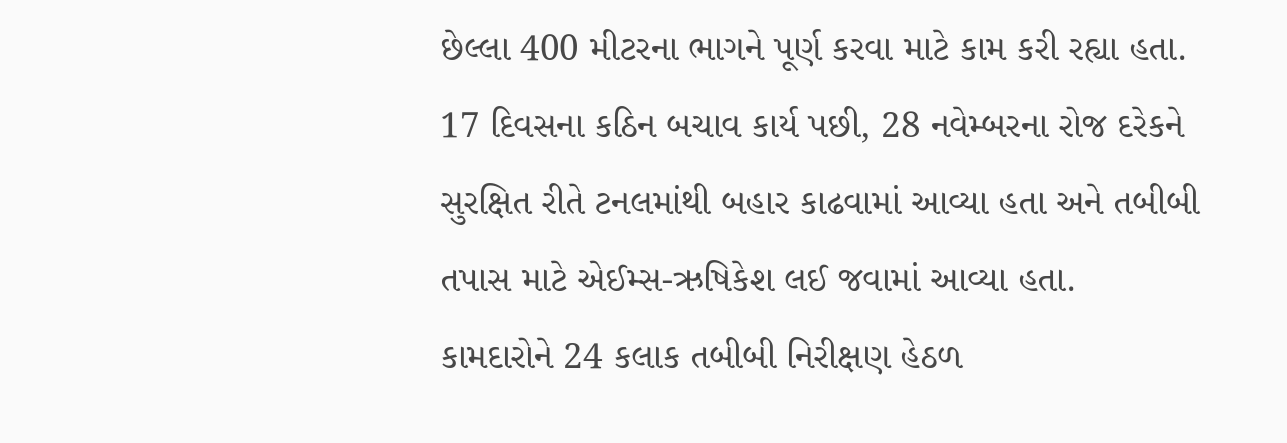છેલ્લા 400 મીટરના ભાગને પૂર્ણ કરવા માટે કામ કરી રહ્યા હતા. 17 દિવસના કઠિન બચાવ કાર્ય પછી, 28 નવેમ્બરના રોજ દરેકને સુરક્ષિત રીતે ટનલમાંથી બહાર કાઢવામાં આવ્યા હતા અને તબીબી તપાસ માટે એઈમ્સ-ઋષિકેશ લઈ જવામાં આવ્યા હતા.
કામદારોને 24 કલાક તબીબી નિરીક્ષણ હેઠળ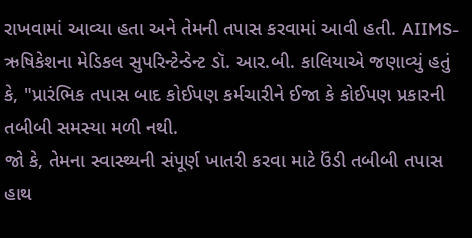રાખવામાં આવ્યા હતા અને તેમની તપાસ કરવામાં આવી હતી. AIIMS-ઋષિકેશના મેડિકલ સુપરિન્ટેન્ડેન્ટ ડૉ. આર.બી. કાલિયાએ જણાવ્યું હતું કે, "પ્રારંભિક તપાસ બાદ કોઈપણ કર્મચારીને ઈજા કે કોઈપણ પ્રકારની તબીબી સમસ્યા મળી નથી.
જો કે, તેમના સ્વાસ્થ્યની સંપૂર્ણ ખાતરી કરવા માટે ઉંડી તબીબી તપાસ હાથ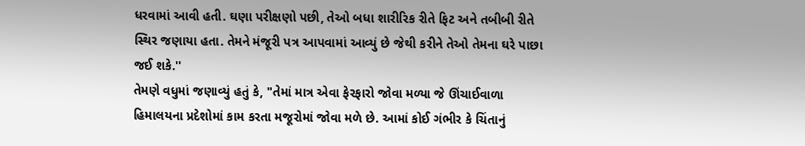ધરવામાં આવી હતી. ઘણા પરીક્ષણો પછી, તેઓ બધા શારીરિક રીતે ફિટ અને તબીબી રીતે સ્થિર જણાયા હતા. તેમને મંજૂરી પત્ર આપવામાં આવ્યું છે જેથી કરીને તેઓ તેમના ઘરે પાછા જઈ શકે.''
તેમણે વધુમાં જણાવ્યું હતું કે, "તેમાં માત્ર એવા ફેરફારો જોવા મળ્યા જે ઊંચાઈવાળા હિમાલયના પ્રદેશોમાં કામ કરતા મજૂરોમાં જોવા મળે છે. આમાં કોઈ ગંભીર કે ચિંતાનું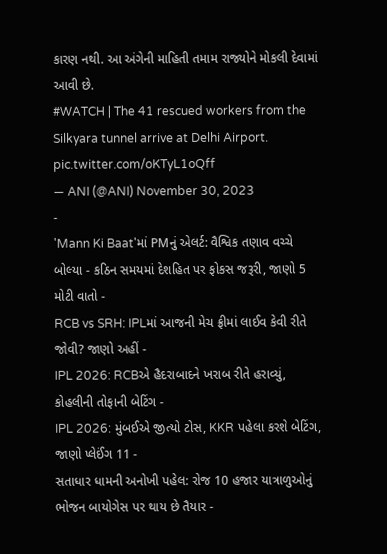કારણ નથી. આ અંગેની માહિતી તમામ રાજ્યોને મોકલી દેવામાં આવી છે.
#WATCH | The 41 rescued workers from the Silkyara tunnel arrive at Delhi Airport. pic.twitter.com/oKTyL1oQff
— ANI (@ANI) November 30, 2023
-
'Mann Ki Baat'માં PMનું એલર્ટ: વૈશ્વિક તણાવ વચ્ચે બોલ્યા - કઠિન સમયમાં દેશહિત પર ફોકસ જરૂરી, જાણો 5 મોટી વાતો -
RCB vs SRH: IPLમાં આજની મેચ ફ્રીમાં લાઈવ કેવી રીતે જોવી? જાણો અહીં -
IPL 2026: RCBએ હૈદરાબાદને ખરાબ રીતે હરાવ્યું, કોહલીની તોફાની બેટિંગ -
IPL 2026: મુંબઈએ જીત્યો ટોસ, KKR પહેલા કરશે બેટિંગ, જાણો પ્લેઈંગ 11 -
સતાધાર ધામની અનોખી પહેલ: રોજ 10 હજાર યાત્રાળુઓનું ભોજન બાયોગેસ પર થાય છે તૈયાર -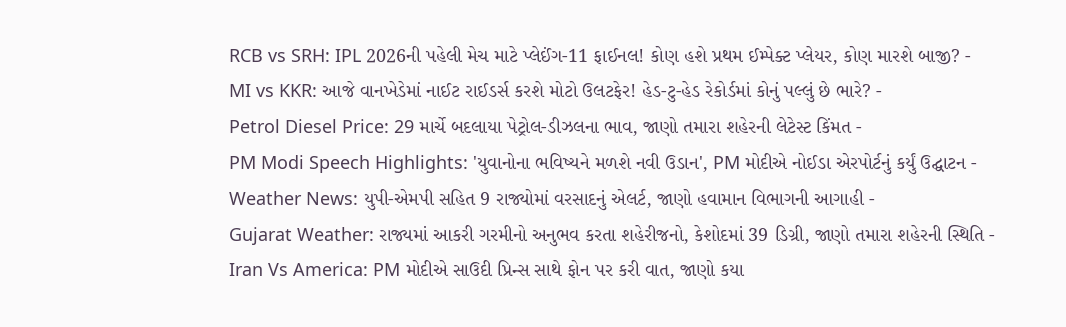RCB vs SRH: IPL 2026ની પહેલી મેચ માટે પ્લેઈંગ-11 ફાઈનલ! કોણ હશે પ્રથમ ઈમ્પેક્ટ પ્લેયર, કોણ મારશે બાજી? -
MI vs KKR: આજે વાનખેડેમાં નાઈટ રાઈડર્સ કરશે મોટો ઉલટફેર! હેડ-ટુ-હેડ રેકોર્ડમાં કોનું પલ્લું છે ભારે? -
Petrol Diesel Price: 29 માર્ચે બદલાયા પેટ્રોલ-ડીઝલના ભાવ, જાણો તમારા શહેરની લેટેસ્ટ કિંમત -
PM Modi Speech Highlights: 'યુવાનોના ભવિષ્યને મળશે નવી ઉડાન', PM મોદીએ નોઈડા એરપોર્ટનું કર્યું ઉદ્ઘાટન -
Weather News: યુપી-એમપી સહિત 9 રાજ્યોમાં વરસાદનું એલર્ટ, જાણો હવામાન વિભાગની આગાહી -
Gujarat Weather: રાજ્યમાં આકરી ગરમીનો અનુભવ કરતા શહેરીજનો, કેશોદમાં 39 ડિગ્રી, જાણો તમારા શહેરની સ્થિતિ -
Iran Vs America: PM મોદીએ સાઉદી પ્રિન્સ સાથે ફોન પર કરી વાત, જાણો કયા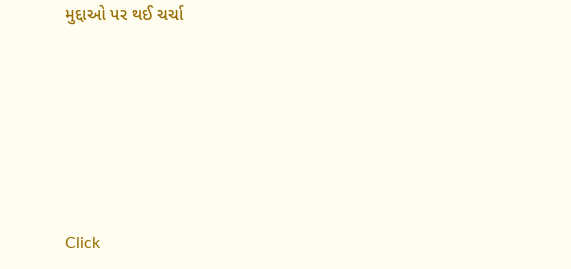મુદ્દાઓ પર થઈ ચર્ચા






Click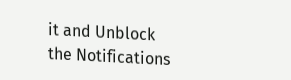it and Unblock the Notifications